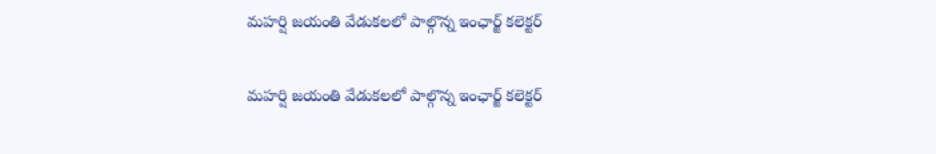మహర్షి జయంతి వేడుకలలో పాల్గొన్న ఇంఛార్జ్ కలెక్టర్

మహర్షి జయంతి వేడుకలలో పాల్గొన్న ఇంఛార్జ్ కలెక్టర్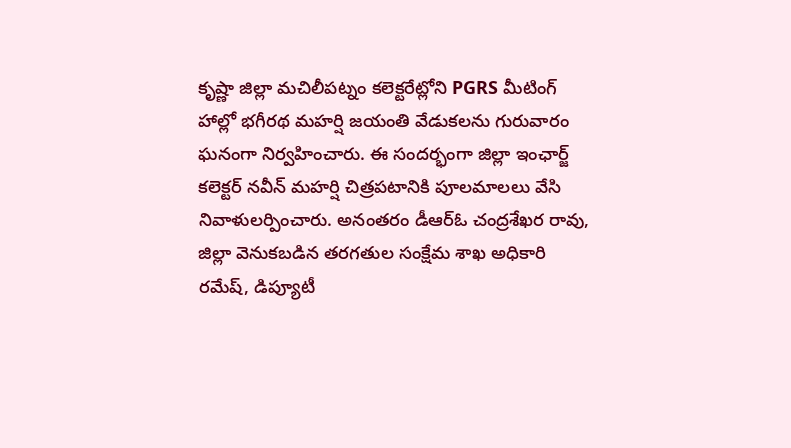కృష్ణా జిల్లా మచిలీపట్నం కలెక్టరేట్లోని PGRS మీటింగ్ హాల్లో భగీరథ మహర్షి జయంతి వేడుకలను గురువారం ఘనంగా నిర్వహించారు. ఈ సందర్భంగా జిల్లా ఇంఛార్జ్ కలెక్టర్ నవీన్ మహర్షి చిత్రపటానికి పూలమాలలు వేసి నివాళులర్పించారు. అనంతరం డీఆర్ఓ చంద్రశేఖర రావు, జిల్లా వెనుకబడిన తరగతుల సంక్షేమ శాఖ అధికారి రమేష్, డిప్యూటీ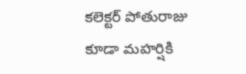కలెక్టర్ పోతురాజు కూడా మహర్షికి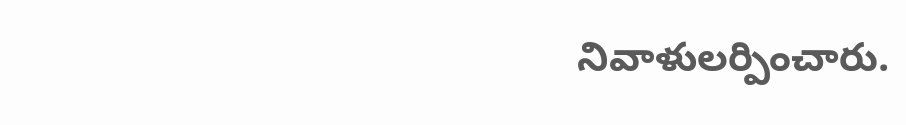నివాళులర్పించారు.